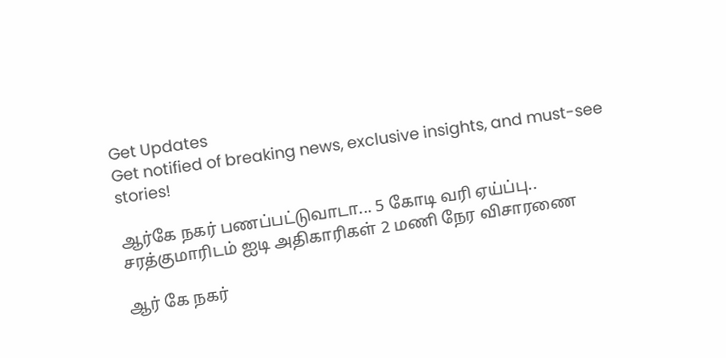Get Updates
Get notified of breaking news, exclusive insights, and must-see stories!

ஆர்கே நகர் பணப்பட்டுவாடா... 5 கோடி வரி ஏய்ப்பு.. சரத்குமாரிடம் ஐடி அதிகாரிகள் 2 மணி நேர விசாரணை

ஆர் கே நகர்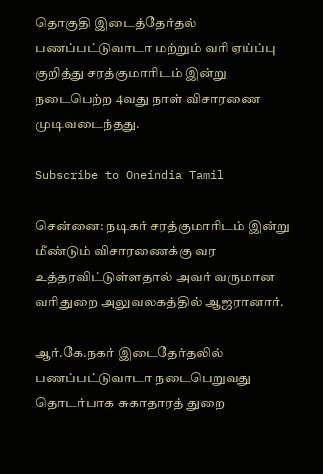தொகுதி இடைத்தேர்தல் பணப்பட்டுவாடா மற்றும் வரி ஏய்ப்பு குறித்து சரத்குமாரிடம் இன்று நடைபெற்ற 4வது நாள் விசாரணை முடிவடைந்தது.

Subscribe to Oneindia Tamil

சென்னை: நடிகர் சரத்குமாரிடம் இன்று மீண்டும் விசாரணைக்கு வர உத்தரவிட்டுள்ளதால் அவர் வருமான வரிதுறை அலுவலகத்தில் ஆஜரானார்.

ஆர்.கே.நகர் இடைதேர்தலில் பணப்பட்டுவாடா நடைபெறுவது தொடர்பாக சுகாதாரத் துறை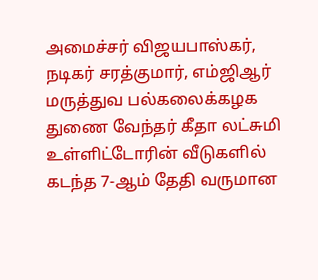அமைச்சர் விஜயபாஸ்கர், நடிகர் சரத்குமார், எம்ஜிஆர் மருத்துவ பல்கலைக்கழக துணை வேந்தர் கீதா லட்சுமி உள்ளிட்டோரின் வீடுகளில் கடந்த 7-ஆம் தேதி வருமான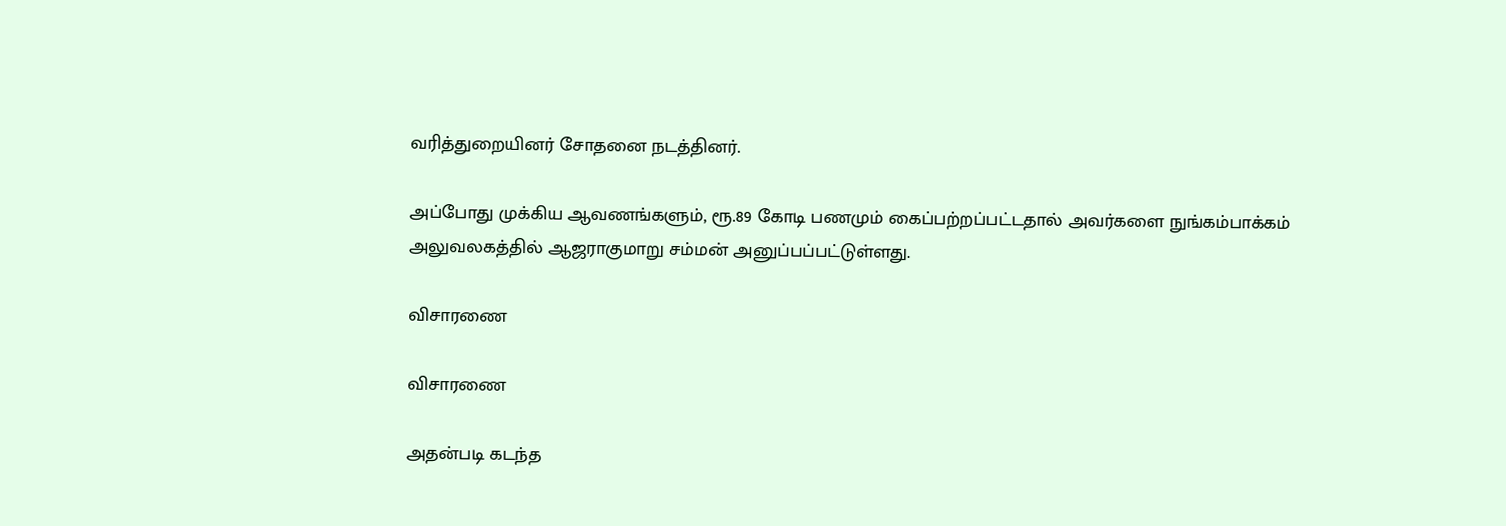வரித்துறையினர் சோதனை நடத்தினர்.

அப்போது முக்கிய ஆவணங்களும், ரூ.89 கோடி பணமும் கைப்பற்றப்பட்டதால் அவர்களை நுங்கம்பாக்கம் அலுவலகத்தில் ஆஜராகுமாறு சம்மன் அனுப்பப்பட்டுள்ளது.

விசாரணை

விசாரணை

அதன்படி கடந்த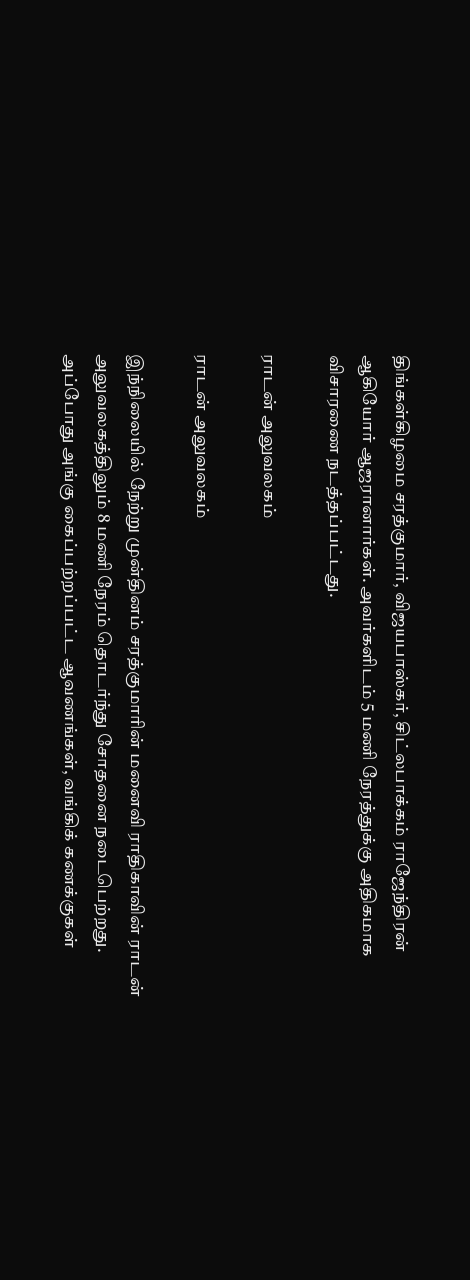திங்கள்கிழமை சரத்குமார், விஜயபாஸ்கர், சிட்லபாக்கம் ராஜேந்திரன் ஆகியோர் ஆஜரானார்கள். அவர்களிடம் 5 மணி நேரத்துக்கு அதிகமாக விசாரணை நடத்தப்பட்டது.

ராடன் அலுவலகம்

ராடன் அலுவலகம்

இந்நிலையில் நேற்று முன்தினம் சரத்குமாரின் மனைவி ராதிகாவின் ராடன் அலுவலகத்திலும் 8 மணி நேரம் தொடர்ந்து சோதனை நடைபெற்றது. அப்போது அங்கு கைப்பற்றப்பட்ட ஆவணங்கள், வங்கிக் கணக்குகள்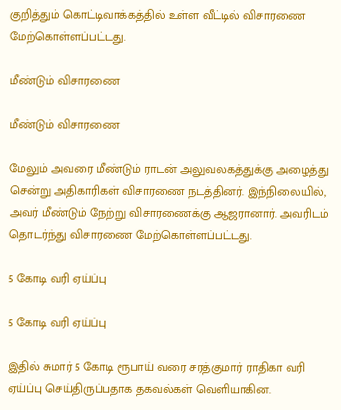குறித்தும் கொட்டிவாக்கத்தில் உள்ள வீட்டில் விசாரணை மேற்கொள்ளப்பட்டது.

மீண்டும் விசாரணை

மீண்டும் விசாரணை

மேலும் அவரை மீண்டும் ராடன் அலுவலகத்துக்கு அழைத்து சென்று அதிகாரிகள் விசாரணை நடத்தினர். இந்நிலையில், அவர் மீண்டும் நேற்று விசாரணைக்கு ஆஜரானார். அவரிடம் தொடர்ந்து விசாரணை மேற்கொள்ளப்பட்டது.

5 கோடி வரி ஏய்ப்பு

5 கோடி வரி ஏய்ப்பு

இதில் சுமார் 5 கோடி ரூபாய் வரை சரத்குமார் ராதிகா வரி ஏய்ப்பு செய்திருப்பதாக தகவல்கள் வெளியாகின.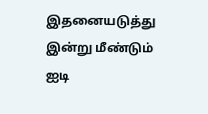இதனையடுத்து இன்று மீண்டும் ஐடி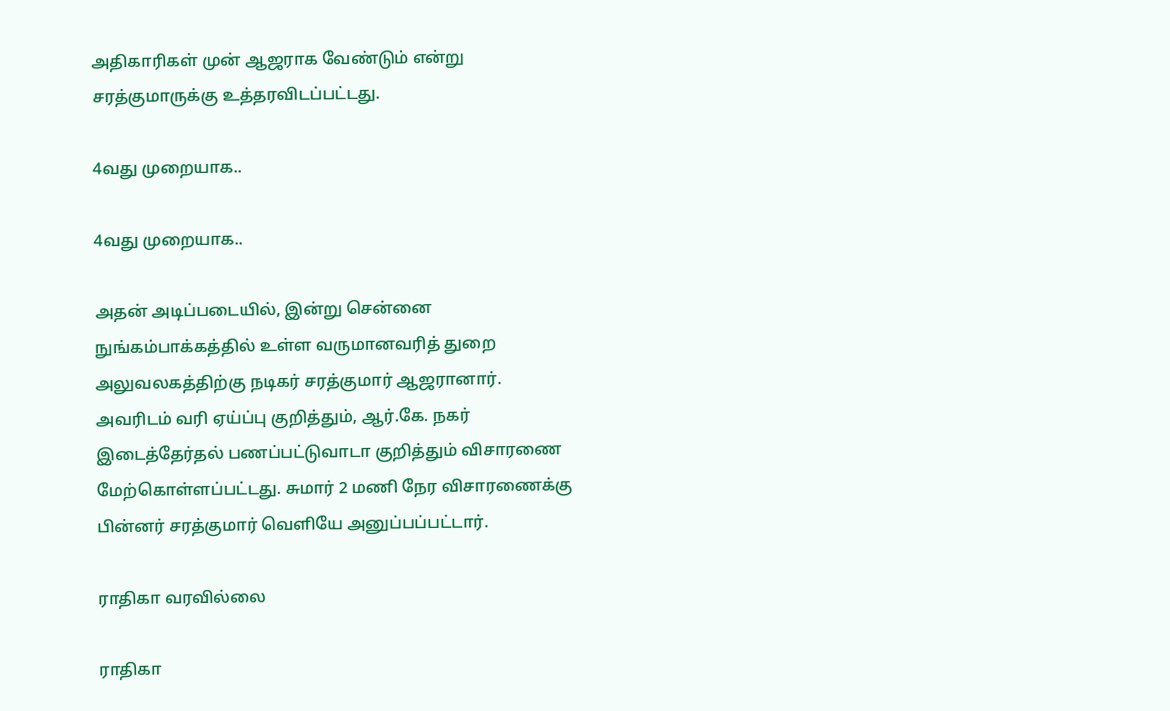அதிகாரிகள் முன் ஆஜராக வேண்டும் என்று சரத்குமாருக்கு உத்தரவிடப்பட்டது.

4வது முறையாக..

4வது முறையாக..

அதன் அடிப்படையில், இன்று சென்னை நுங்கம்பாக்கத்தில் உள்ள வருமானவரித் துறை அலுவலகத்திற்கு நடிகர் சரத்குமார் ஆஜரானார். அவரிடம் வரி ஏய்ப்பு குறித்தும், ஆர்.கே. நகர் இடைத்தேர்தல் பணப்பட்டுவாடா குறித்தும் விசாரணை மேற்கொள்ளப்பட்டது. சுமார் 2 மணி நேர விசாரணைக்கு பின்னர் சரத்குமார் வெளியே அனுப்பப்பட்டார்.

ராதிகா வரவில்லை

ராதிகா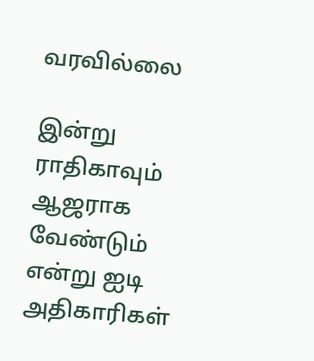வரவில்லை

இன்று ராதிகாவும் ஆஜராக வேண்டும் என்று ஐடி அதிகாரிகள்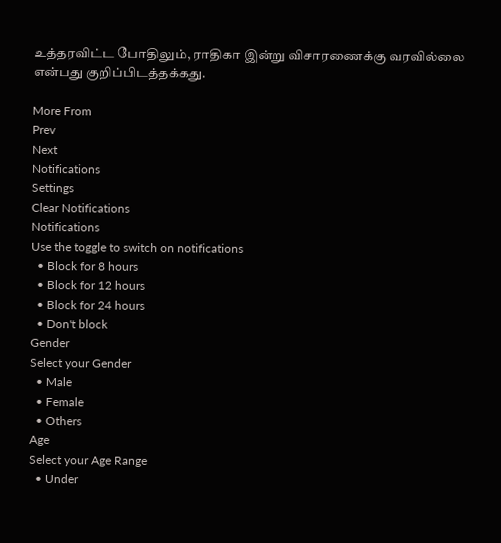உத்தரவிட்ட போதிலும், ராதிகா இன்று விசாரணைக்கு வரவில்லை என்பது குறிப்பிடத்தக்கது.

More From
Prev
Next
Notifications
Settings
Clear Notifications
Notifications
Use the toggle to switch on notifications
  • Block for 8 hours
  • Block for 12 hours
  • Block for 24 hours
  • Don't block
Gender
Select your Gender
  • Male
  • Female
  • Others
Age
Select your Age Range
  • Under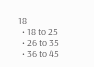18
  • 18 to 25
  • 26 to 35
  • 36 to 45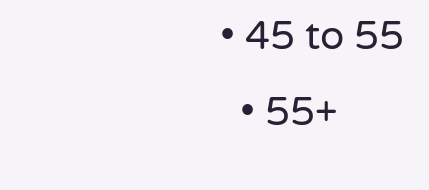• 45 to 55
  • 55+